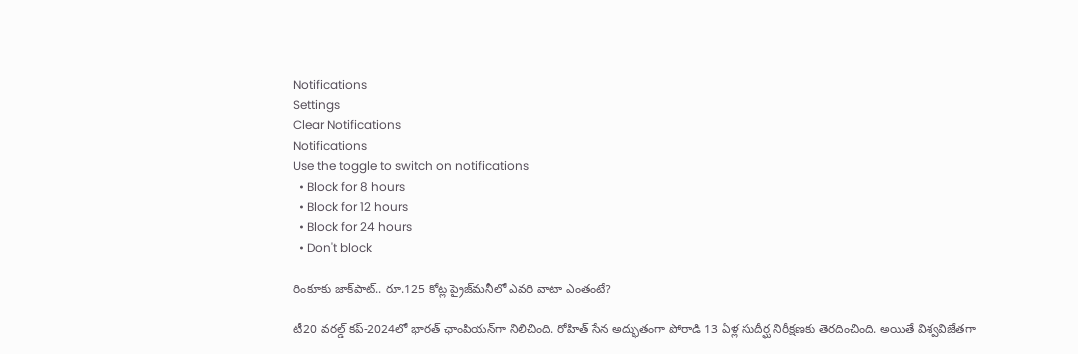Notifications
Settings
Clear Notifications
Notifications
Use the toggle to switch on notifications
  • Block for 8 hours
  • Block for 12 hours
  • Block for 24 hours
  • Don't block

రింకూకు జాక్‌పాట్.. రూ.125 కోట్ల ప్రైజ్‌మనీలో ఎవరి వాటా ఎంతంటే?

టీ20 వరల్డ్ కప్-2024లో భారత్ ఛాంపియన్‌గా నిలిచింది. రోహిత్ సేన అద్భుతంగా పోరాడి 13 ఏళ్ల సుదీర్ఘ నిరీక్షణకు తెరదించింది. అయితే విశ్వవిజేతగా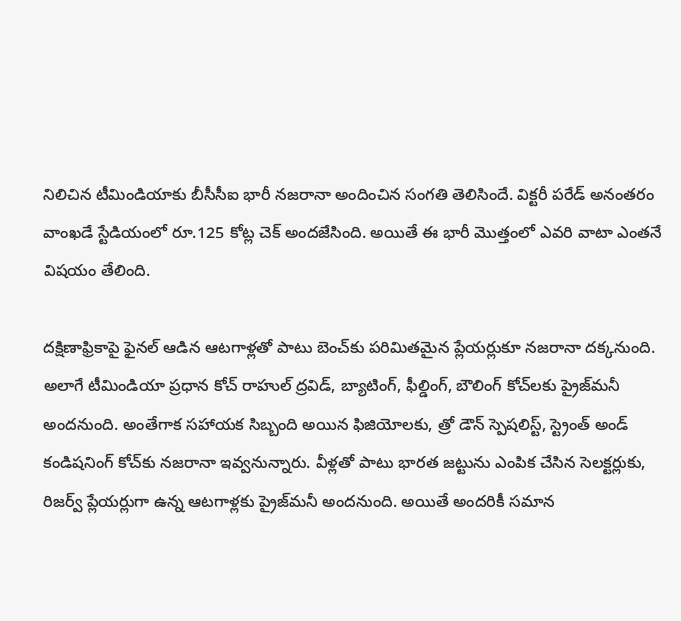నిలిచిన టీమిండియాకు బీసీసీఐ భారీ నజరానా అందించిన సంగతి తెలిసిందే. విక్టరీ పరేడ్ అనంతరం వాంఖడే స్టేడియంలో రూ.125 కోట్ల చెక్ అందజేసింది. అయితే ఈ భారీ మొత్తంలో ఎవరి వాటా ఎంతనే విషయం తేలింది.

దక్షిణాఫ్రికాపై ఫైనల్ ఆడిన ఆటగాళ్లతో పాటు బెంచ్‌కు పరిమితమైన ప్లేయర్లుకూ నజరానా దక్కనుంది. అలాగే టీమిండియా ప్రధాన కోచ్ రాహుల్ ద్రవిడ్, బ్యాటింగ్, ఫీల్డింగ్, బౌలింగ్ కోచ్‌లకు ప్రైజ్‌‌మనీ అందనుంది. అంతేగాక సహాయక సిబ్బంది అయిన ఫిజియోలకు, త్రో డౌన్ స్పెషలిస్ట్, స్ట్రెంత్ అండ్ కండిషనింగ్ కోచ్‌కు నజరానా ఇవ్వనున్నారు. వీళ్లతో పాటు భారత జట్టును ఎంపిక చేసిన సెలక్టర్లుకు, రిజర్వ్ ప్లేయర్లుగా ఉన్న ఆటగాళ్లకు ప్రైజ్‌మనీ అందనుంది. అయితే అందరికీ సమాన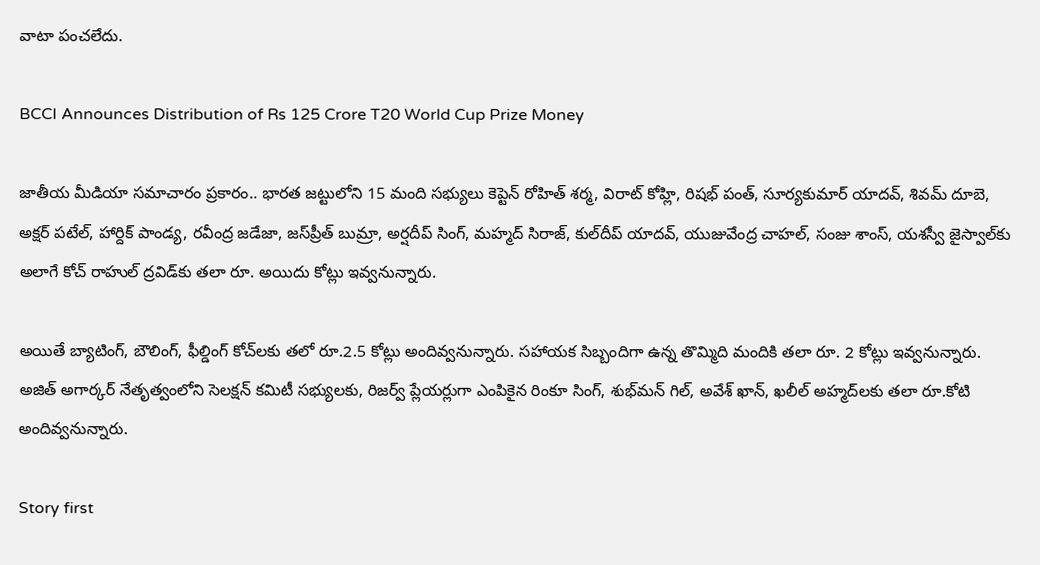వాటా పంచలేదు.

BCCI Announces Distribution of Rs 125 Crore T20 World Cup Prize Money

జాతీయ మీడియా సమాచారం ప్రకారం.. భారత జట్టులోని 15 మంది సభ్యులు కెప్టెన్ రోహిత్ శర్మ, విరాట్ కోహ్లి, రిషభ్ పంత్, సూర్యకుమార్ యాదవ్, శివమ్ దూబె, అక్షర్ పటేల్, హార్దిక్ పాండ్య, రవీంద్ర జడేజా, జస్‌ప్రీత్ బుమ్రా, అర్షదీప్ సింగ్, మహ్మద్ సిరాజ్, కుల్‌దీప్ యాదవ్, యుజువేంద్ర చాహల్, సంజు శాంస్, యశస్వీ జైస్వాల్‌కు అలాగే కోచ్ రాహుల్ ద్రవిడ్‌కు తలా రూ. అయిదు కోట్లు ఇవ్వనున్నారు.

అయితే బ్యాటింగ్, బౌలింగ్, ఫీల్డింగ్ కోచ్‌లకు తలో రూ.2.5 కోట్లు అందివ్వనున్నారు. సహాయక సిబ్బందిగా ఉన్న తొమ్మిది మందికి తలా రూ. 2 కోట్లు ఇవ్వనున్నారు. అజిత్ అగార్కర్ నేతృత్వంలోని సెలక్షన్ కమిటీ సభ్యులకు, రిజర్వ్ ప్లేయర్లుగా ఎంపికైన రింకూ సింగ్, శుభ్‌మన్ గిల్, అవేశ్ ఖాన్, ఖలీల్ అహ్మద్‌లకు తలా రూ.కోటి అందివ్వనున్నారు.

Story first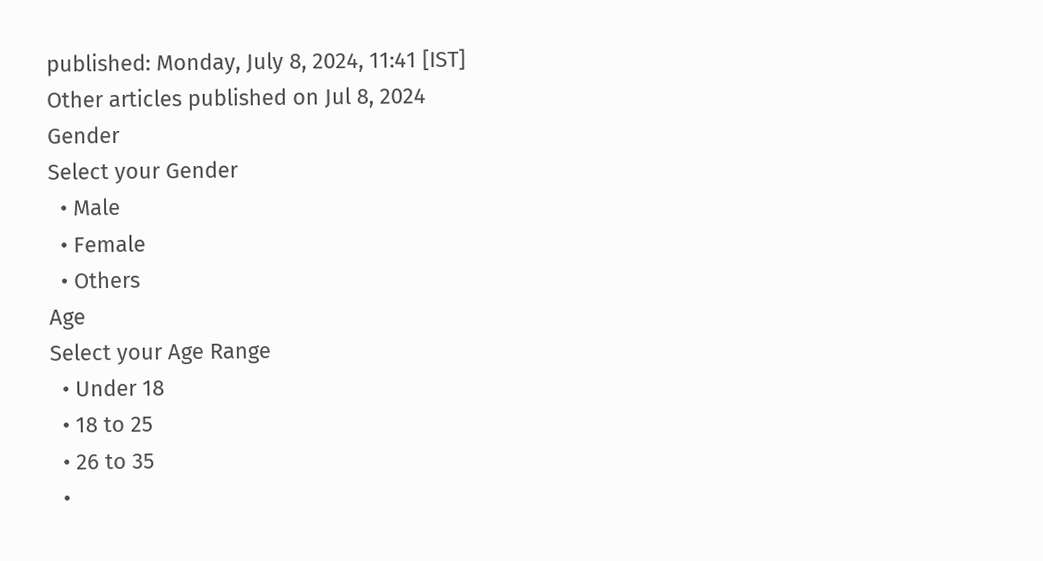published: Monday, July 8, 2024, 11:41 [IST]
Other articles published on Jul 8, 2024
Gender
Select your Gender
  • Male
  • Female
  • Others
Age
Select your Age Range
  • Under 18
  • 18 to 25
  • 26 to 35
  •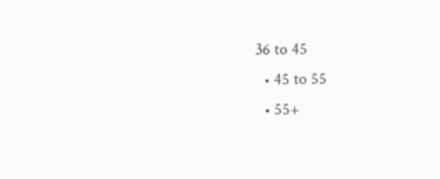36 to 45
  • 45 to 55
  • 55+